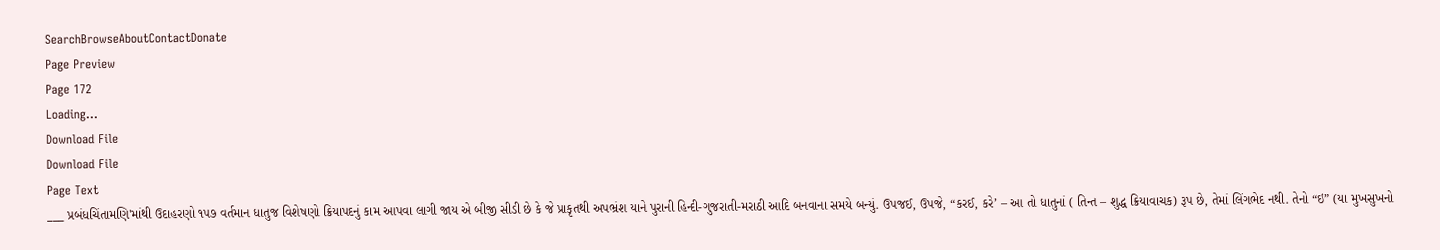SearchBrowseAboutContactDonate
Page Preview
Page 172
Loading...
Download File
Download File
Page Text
___ પ્રબંધચિંતામણિ'માંથી ઉદાહરણો ૧૫૭ વર્તમાન ધાતુજ વિશેષણો ક્રિયાપદનું કામ આપવા લાગી જાય એ બીજી સીડી છે કે જે પ્રાકૃતથી અપભ્રંશ યાને પુરાની હિન્દી-ગુજરાતી-મરાઠી આદિ બનવાના સમયે બન્યું. ઉપજઈ, ઉપજે, “કરઈ, કરે’ – આ તો ધાતુનાં ( તિન્ત – શુદ્ધ ક્રિયાવાચક) રૂપ છે, તેમાં લિંગભેદ નથી. તેનો “ઇ” (યા મુખસુખનો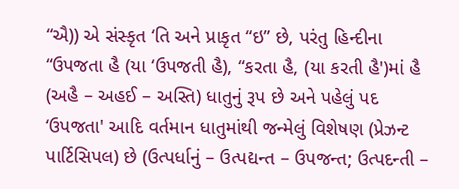“ઐ)) એ સંસ્કૃત ‘તિ અને પ્રાકૃત “ઇ” છે, પરંતુ હિન્દીના “ઉપજતા હૈ (યા ‘ઉપજતી હૈ), “કરતા હૈ, (યા કરતી હૈ')માં હૈ (અહૈ – અહઈ – અસ્તિ) ધાતુનું રૂપ છે અને પહેલું પદ ‘ઉપજતા' આદિ વર્તમાન ધાતુમાંથી જન્મેલું વિશેષણ (પ્રેઝન્ટ પાર્ટિસિપલ) છે (ઉત્પર્ધાનું – ઉત્પદ્યન્ત – ઉપજન્ત; ઉત્પદન્તી –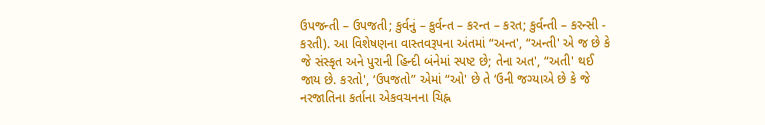ઉપજન્તી – ઉપજતી; કુર્વનું – કુર્વન્ત – કરન્ત – કરત; કુર્વન્તી – કરન્સી - કરતી). આ વિશેષણના વાસ્તવરૂપના અંતમાં “અન્ત', “અન્તી' એ જ છે કે જે સંસ્કૃત અને પુરાની હિન્દી બંનેમાં સ્પષ્ટ છે; તેના અત', “અતી' થઈ જાય છે. કરતો', ‘ઉપજતો” એમાં “ઓ' છે તે ‘ઉની જગ્યાએ છે કે જે નરજાતિના કર્તાના એકવચનના ચિહ્ન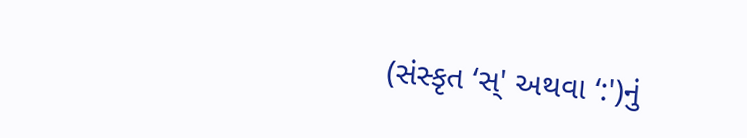(સંસ્કૃત ‘સ્' અથવા ‘:')નું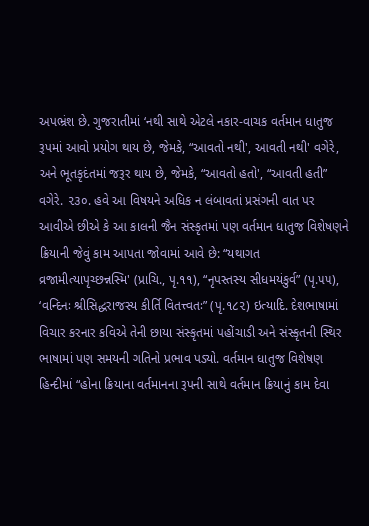અપભ્રંશ છે. ગુજરાતીમાં ‘નથી સાથે એટલે નકાર-વાચક વર્તમાન ધાતુજ રૂપમાં આવો પ્રયોગ થાય છે, જેમકે, “આવતો નથી', આવતી નથી' વગેરે, અને ભૂતકૃદંતમાં જરૂર થાય છે, જેમકે, “આવતો હતો', “આવતી હતી” વગેરે. ૨૩૦. હવે આ વિષયને અધિક ન લંબાવતાં પ્રસંગની વાત પર આવીએ છીએ કે આ કાલની જૈન સંસ્કૃતમાં પણ વર્તમાન ધાતુજ વિશેષણને ક્રિયાની જેવું કામ આપતા જોવામાં આવે છે: “યથાગત વ્રજામીત્યાપૃચ્છન્નસ્મિ' (પ્રાચિ., પૃ.૧૧), “નૃપસ્તસ્ય સીધમયંકુર્વ” (પૃ.૫૫), ‘વન્દિનઃ શ્રીસિદ્ધરાજસ્ય કીર્તિ વિતત્ત્વતઃ” (પૃ.૧૮૨) ઇત્યાદિ. દેશભાષામાં વિચાર કરનાર કવિએ તેની છાયા સંસ્કૃતમાં પહોંચાડી અને સંસ્કૃતની સ્થિર ભાષામાં પણ સમયની ગતિનો પ્રભાવ પડ્યો. વર્તમાન ધાતુજ વિશેષણ હિન્દીમાં “હોના ક્રિયાના વર્તમાનના રૂપની સાથે વર્તમાન ક્રિયાનું કામ દેવા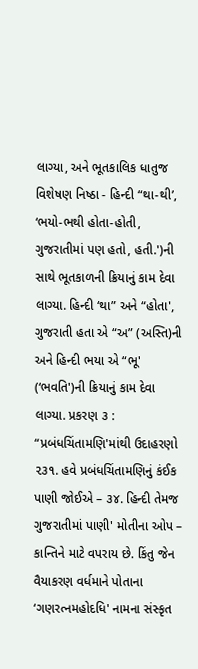લાગ્યા, અને ભૂતકાલિક ધાતુજ વિશેષણ નિષ્ઠા - હિન્દી “થા-થી’, ‘ભયો-ભથી હોતા-હોતી, ગુજરાતીમાં પણ હતો, હતી.')ની સાથે ભૂતકાળની ક્રિયાનું કામ દેવા લાગ્યા. હિન્દી ‘થા” અને “હોતા', ગુજરાતી હતા એ “અ” (અસ્તિ)ની અને હિન્દી ભયા એ “ભૂ' (‘ભવતિ')ની ક્રિયાનું કામ દેવા લાગ્યા. પ્રકરણ ૩ : “પ્રબંધચિંતામણિ'માંથી ઉદાહરણો ૨૩૧. હવે પ્રબંધચિંતામણિનું કંઈક પાણી જોઈએ – ૩૪. હિન્દી તેમજ ગુજરાતીમાં પાણી' મોતીના ઓપ – કાન્તિને માટે વપરાય છે. કિંતુ જેન વૈયાકરણ વર્ધમાને પોતાના ‘ગણરત્નમહોદધિ' નામના સંસ્કૃત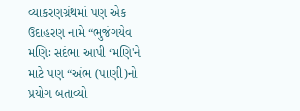વ્યાકરણગ્રંથમાં પણ એક ઉદાહરણ નામે “ભુજંગયેવ મણિઃ સદંભા આપી ‘મણિ'ને માટે પણ “અંભ (પાણી)નો પ્રયોગ બતાવ્યો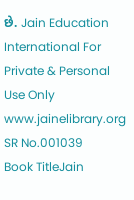છે. Jain Education International For Private & Personal Use Only www.jainelibrary.org
SR No.001039
Book TitleJain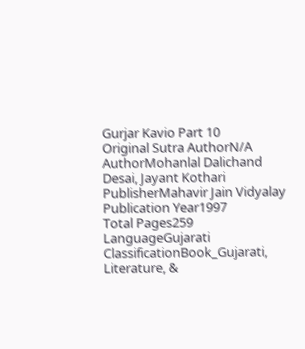Gurjar Kavio Part 10
Original Sutra AuthorN/A
AuthorMohanlal Dalichand Desai, Jayant Kothari
PublisherMahavir Jain Vidyalay
Publication Year1997
Total Pages259
LanguageGujarati
ClassificationBook_Gujarati, Literature, &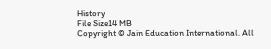History
File Size14 MB
Copyright © Jain Education International. All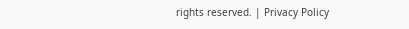rights reserved. | Privacy Policy